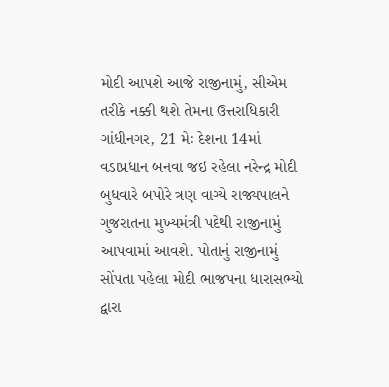મોદી આપશે આજે રાજીનામું, સીએમ તરીકે નક્કી થશે તેમના ઉત્તરાધિકારી
ગાંધીનગર, 21 મેઃ દેશના 14માં વડાપ્રધાન બનવા જઇ રહેલા નરેન્દ્ર મોદી બુધવારે બપોરે ત્રણ વાગ્યે રાજ્યપાલને ગુજરાતના મુખ્યમંત્રી પદેથી રાજીનામું આપવામાં આવશે. પોતાનું રાજીનામું સોંપતા પહેલા મોદી ભાજપના ધારાસભ્યો દ્વારા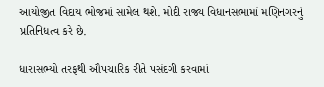આયોજીત વિદાય ભોજમાં સામેલ થશે. મોદી રાજ્ય વિધાનસભામાં મણિનગરનું પ્રતિનિધત્વ કરે છે.

ધારાસભ્યો તરફથી ઔપચારિક રીતે પસંદગી કરવામાં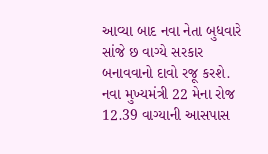આવ્યા બાદ નવા નેતા બુધવારે સાંજે છ વાગ્યે સરકાર બનાવવાનો દાવો રજૂ કરશે. નવા મુખ્યમંત્રી 22 મેના રોજ 12.39 વાગ્યાની આસપાસ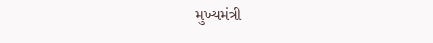મુખ્યમંત્રી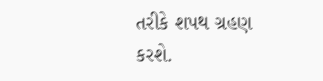તરીકે શપથ ગ્રહણ કરશે.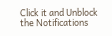Click it and Unblock the Notifications